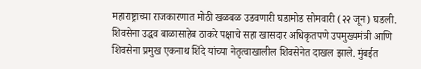महाराष्ट्राच्या राजकारणात मोठी खळबळ उडवणारी घडामोड सोमवारी (२२ जून) घडली. शिवसेना उद्धव बाळासाहेब ठाकरे पक्षाचे सहा खासदार अधिकृतपणे उपमुख्यमंत्री आणि शिवसेना प्रमुख एकनाथ शिंदे यांच्या नेतृत्वाखालील शिवसेनेत दाखल झाले. मुंबईत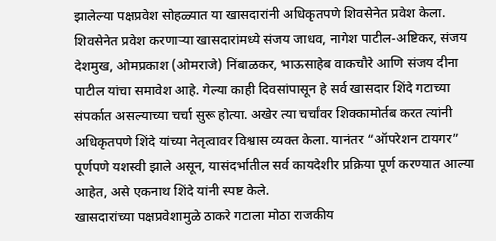झालेल्या पक्षप्रवेश सोहळ्यात या खासदारांनी अधिकृतपणे शिवसेनेत प्रवेश केला.
शिवसेनेत प्रवेश करणाऱ्या खासदारांमध्ये संजय जाधव, नागेश पाटील-अष्टिकर, संजय देशमुख, ओमप्रकाश (ओमराजे) निंबाळकर, भाऊसाहेब वाकचौरे आणि संजय दीना पाटील यांचा समावेश आहे. गेल्या काही दिवसांपासून हे सर्व खासदार शिंदे गटाच्या संपर्कात असल्याच्या चर्चा सुरू होत्या. अखेर त्या चर्चांवर शिक्कामोर्तब करत त्यांनी अधिकृतपणे शिंदे यांच्या नेतृत्वावर विश्वास व्यक्त केला. यानंतर “ऑपरेशन टायगर” पूर्णपणे यशस्वी झाले असून, यासंदर्भातील सर्व कायदेशीर प्रक्रिया पूर्ण करण्यात आल्या आहेत, असे एकनाथ शिंदे यांनी स्पष्ट केले.
खासदारांच्या पक्षप्रवेशामुळे ठाकरे गटाला मोठा राजकीय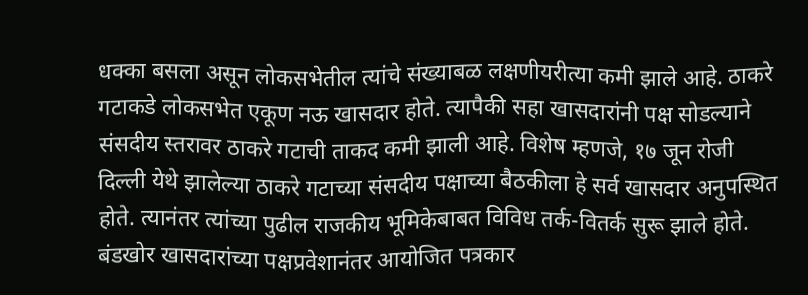धक्का बसला असून लोकसभेतील त्यांचे संख्याबळ लक्षणीयरीत्या कमी झाले आहे. ठाकरे गटाकडे लोकसभेत एकूण नऊ खासदार होते. त्यापैकी सहा खासदारांनी पक्ष सोडल्याने संसदीय स्तरावर ठाकरे गटाची ताकद कमी झाली आहे. विशेष म्हणजे, १७ जून रोजी दिल्ली येथे झालेल्या ठाकरे गटाच्या संसदीय पक्षाच्या बैठकीला हे सर्व खासदार अनुपस्थित होते. त्यानंतर त्यांच्या पुढील राजकीय भूमिकेबाबत विविध तर्क-वितर्क सुरू झाले होते.
बंडखोर खासदारांच्या पक्षप्रवेशानंतर आयोजित पत्रकार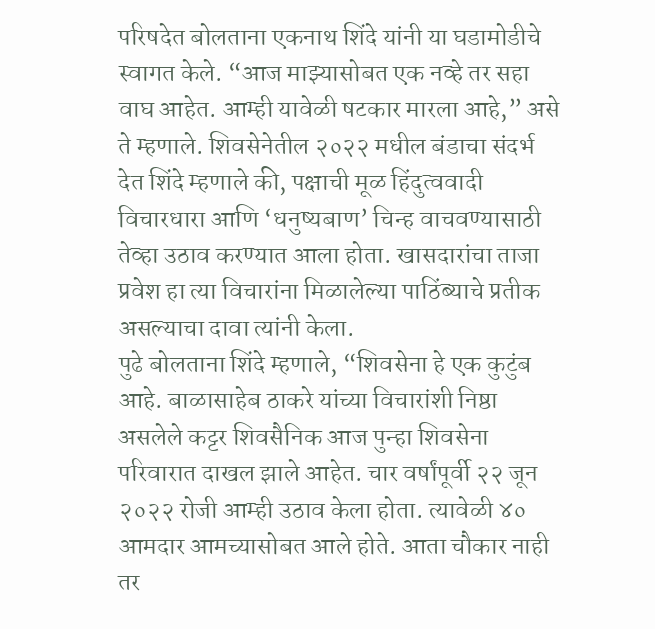परिषदेत बोलताना एकनाथ शिंदे यांनी या घडामोडीचे स्वागत केले. “आज माझ्यासोबत एक नव्हे तर सहा वाघ आहेत. आम्ही यावेळी षटकार मारला आहे,” असे ते म्हणाले. शिवसेनेतील २०२२ मधील बंडाचा संदर्भ देत शिंदे म्हणाले की, पक्षाची मूळ हिंदुत्ववादी विचारधारा आणि ‘धनुष्यबाण’ चिन्ह वाचवण्यासाठी तेव्हा उठाव करण्यात आला होता. खासदारांचा ताजा प्रवेश हा त्या विचारांना मिळालेल्या पाठिंब्याचे प्रतीक असल्याचा दावा त्यांनी केला.
पुढे बोलताना शिंदे म्हणाले, “शिवसेना हे एक कुटुंब आहे. बाळासाहेब ठाकरे यांच्या विचारांशी निष्ठा असलेले कट्टर शिवसैनिक आज पुन्हा शिवसेना परिवारात दाखल झाले आहेत. चार वर्षांपूर्वी २२ जून २०२२ रोजी आम्ही उठाव केला होता. त्यावेळी ४० आमदार आमच्यासोबत आले होते. आता चौकार नाही तर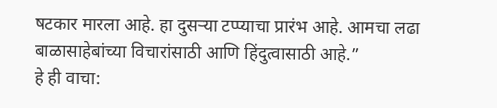षटकार मारला आहे. हा दुसऱ्या टप्प्याचा प्रारंभ आहे. आमचा लढा बाळासाहेबांच्या विचारांसाठी आणि हिंदुत्वासाठी आहे.”
हे ही वाचा: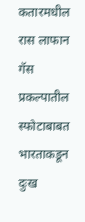कतारमधील रास लाफान गॅस प्रकल्पातील स्फोटाबाबत भारताकडून दुःख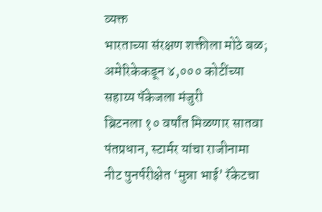व्यक्त
भारताच्या संरक्षण शक्तीला मोठे बळ; अमेरिकेकडून ४,००० कोटींच्या सहाय्य पॅकेजला मंजुरी
ब्रिटनला १० वर्षांत मिळणार सातवा पंतप्रधान, स्टार्मर यांचा राजीनामा
नीट पुनर्परीक्षेत ‘मुन्ना भाई’ रॅकेटचा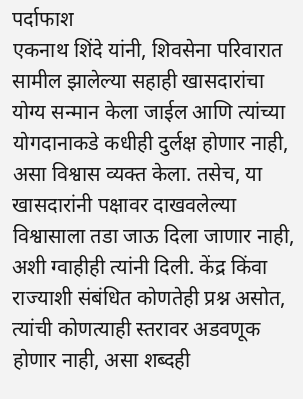पर्दाफाश
एकनाथ शिंदे यांनी, शिवसेना परिवारात सामील झालेल्या सहाही खासदारांचा योग्य सन्मान केला जाईल आणि त्यांच्या योगदानाकडे कधीही दुर्लक्ष होणार नाही, असा विश्वास व्यक्त केला. तसेच, या खासदारांनी पक्षावर दाखवलेल्या विश्वासाला तडा जाऊ दिला जाणार नाही, अशी ग्वाहीही त्यांनी दिली. केंद्र किंवा राज्याशी संबंधित कोणतेही प्रश्न असोत, त्यांची कोणत्याही स्तरावर अडवणूक होणार नाही, असा शब्दही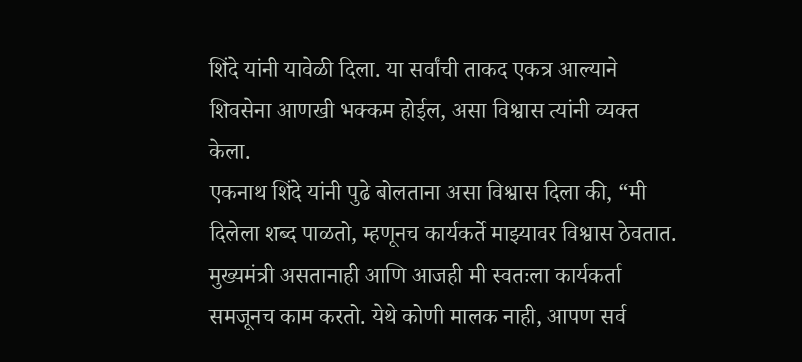शिंदे यांनी यावेळी दिला. या सर्वांची ताकद एकत्र आल्याने शिवसेना आणखी भक्कम होईल, असा विश्वास त्यांनी व्यक्त केला.
एकनाथ शिंदे यांनी पुढे बोलताना असा विश्वास दिला की, “मी दिलेला शब्द पाळतो, म्हणूनच कार्यकर्ते माझ्यावर विश्वास ठेवतात. मुख्यमंत्री असतानाही आणि आजही मी स्वतःला कार्यकर्ता समजूनच काम करतो. येथे कोणी मालक नाही, आपण सर्व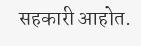सहकारी आहोत.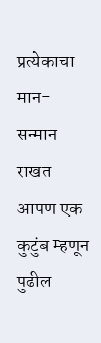प्रत्येकाचा मान-सन्मान राखत आपण एक कुटुंब म्हणून पुढील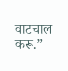वाटचाल करू.”